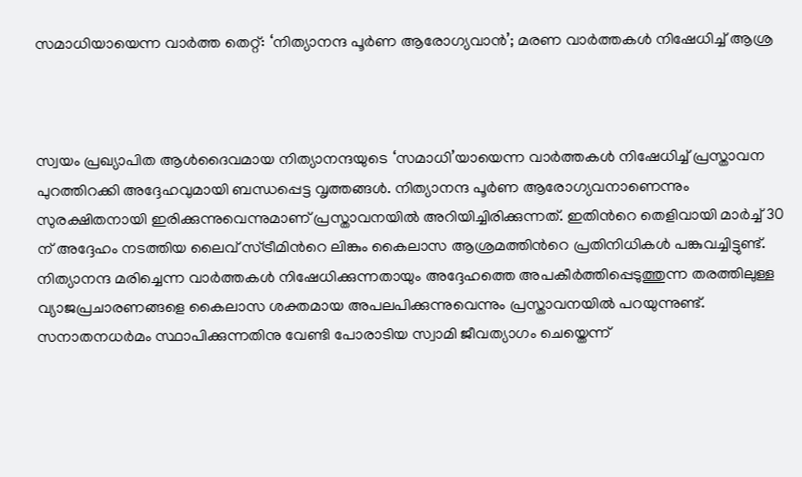സമാധിയായെന്ന വാർത്ത തെറ്റ്: ‘നിത്യാനന്ദ പൂർണ ആരോഗ്യവാൻ’; മരണ വാർത്തകൾ നിഷേധിച്ച് ആശ്ര



സ്വയം പ്രഖ്യാപിത ആൾദൈവമായ നിത്യാനന്ദയുടെ ‘സമാധി’യായെന്ന വാർത്തകൾ നിഷേധിച്ച് പ്രസ്താവന പുറത്തിറക്കി അദ്ദേഹവുമായി ബന്ധപ്പെട്ട വൃത്തങ്ങൾ. നിത്യാനന്ദ പൂർണ ആരോഗ്യവനാണെന്നും സുരക്ഷിതനായി ഇരിക്കുന്നുവെന്നുമാണ് പ്രസ്താവനയിൽ അറിയിച്ചിരിക്കുന്നത്. ഇതിൻറെ തെളിവായി മാർച്ച് 30 ന് അദ്ദേഹം നടത്തിയ ലൈവ് സ്ട്രീമിൻറെ ലിങ്കും കൈലാസ ആശ്രമത്തിൻറെ പ്രതിനിധികൾ പങ്കുവച്ചിട്ടുണ്ട്.
നിത്യാനന്ദ മരിച്ചെന്ന വാർത്തകൾ നിഷേധിക്കുന്നതായും അദ്ദേഹത്തെ അപകീർത്തിപ്പെടുത്തുന്ന തരത്തിലുള്ള വ്യാജപ്രചാരണങ്ങളെ കൈലാസ ശക്തമായ അപലപിക്കുന്നുവെന്നും പ്രസ്താവനയിൽ പറയുന്നുണ്ട്. സനാതനധർമം സ്ഥാപിക്കുന്നതിനു വേണ്ടി പോരാടിയ സ്വാമി ജീവത്യാഗം ചെയ്തെന്ന്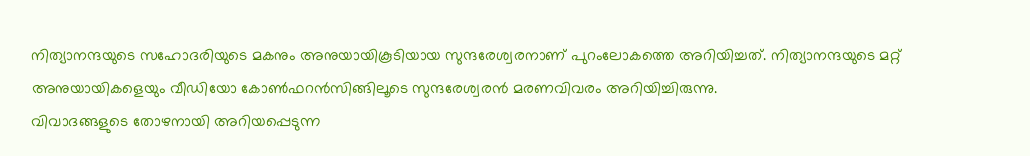നിത്യാനന്ദയുടെ സഹോദരിയുടെ മകനും അനുയായികൂടിയായ സുന്ദരേശ്വരനാണ് പുറംലോകത്തെ അറിയിച്ചത്. നിത്യാനന്ദയുടെ മറ്റ് അനുയായികളെയും വീഡിയോ കോൺഫറൻസിങ്ങിലൂടെ സുന്ദരേശ്വരൻ മരണവിവരം അറിയിച്ചിരുന്നു.
വിവാദങ്ങളുടെ തോഴനായി അറിയപ്പെടുന്ന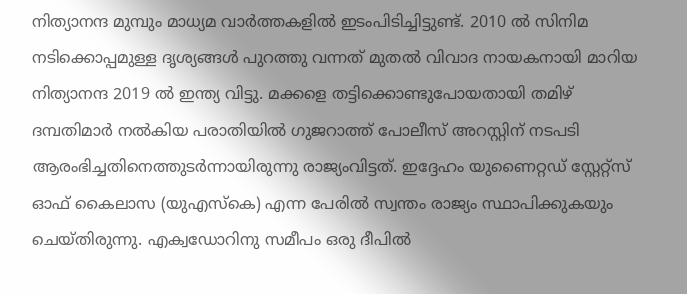നിത്യാനന്ദ മുമ്പും മാധ്യമ വാർത്തകളിൽ ഇടംപിടിച്ചിട്ടുണ്ട്. 2010 ൽ സിനിമ നടിക്കൊപ്പമുള്ള ദൃശ്യങ്ങൾ പുറത്തു വന്നത് മുതൽ വിവാദ നായകനായി മാറിയ നിത്യാനന്ദ 2019 ൽ ഇന്ത്യ വിട്ടു. മക്കളെ തട്ടിക്കൊണ്ടുപോയതായി തമിഴ് ദമ്പതിമാർ നൽകിയ പരാതിയിൽ ഗുജറാത്ത് പോലീസ് അറസ്റ്റിന് നടപടി ആരംഭിച്ചതിനെത്തുടർന്നായിരുന്നു രാജ്യംവിട്ടത്. ഇദ്ദേഹം യുണൈറ്റഡ് സ്റ്റേറ്റ്‌സ് ഓഫ് കൈലാസ (യുഎസ്‌കെ) എന്ന പേരിൽ സ്വന്തം രാജ്യം സ്ഥാപിക്കുകയും ചെയ്തിരുന്നു. എക്വഡോറിനു സമീപം ഒരു ദീപിൽ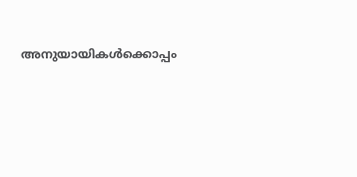അനുയായികൾക്കൊപ്പം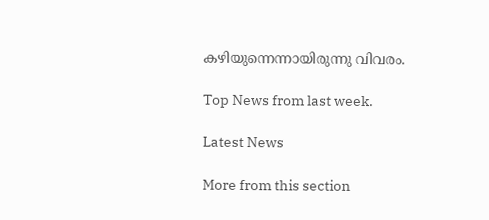കഴിയുന്നെന്നായിരുന്നു വിവരം.

Top News from last week.

Latest News

More from this section